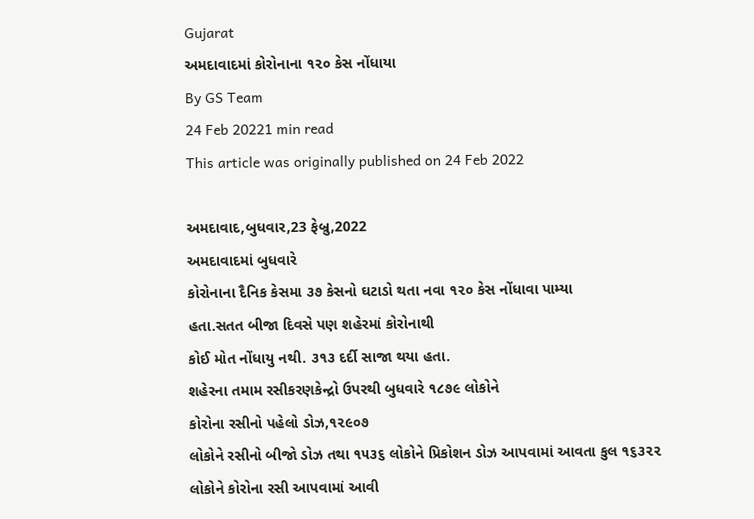Gujarat
અમદાવાદમાં કોરોનાના ૧૨૦ કેસ નોંધાયા
By GS Team
24 Feb 20221 min read
This article was originally published on 24 Feb 2022

અમદાવાદ,બુધવાર,23 ફેબ્રુ,2022
અમદાવાદમાં બુધવારે
કોરોનાના દૈનિક કેસમા ૩૭ કેસનો ઘટાડો થતા નવા ૧૨૦ કેસ નોંધાવા પામ્યા
હતા.સતત બીજા દિવસે પણ શહેરમાં કોરોનાથી
કોઈ મોત નોંધાયુ નથી. ૩૧૩ દર્દી સાજા થયા હતા.
શહેરના તમામ રસીકરણકેન્દ્રો ઉપરથી બુધવારે ૧૮૭૯ લોકોને
કોરોના રસીનો પહેલો ડોઝ,૧૨૯૦૭
લોકોને રસીનો બીજો ડોઝ તથા ૧૫૩૬ લોકોને પ્રિકોશન ડોઝ આપવામાં આવતા કુલ ૧૬૩૨૨
લોકોને કોરોના રસી આપવામાં આવી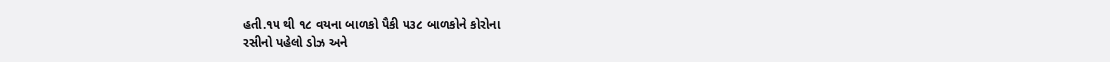હતી.૧૫ થી ૧૮ વયના બાળકો પૈકી ૫૩૮ બાળકોને કોરોના
રસીનો પહેલો ડોઝ અને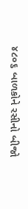૪૮૦૬ બાળકોને રસીનો બીજો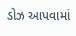ડોઝ આપવામાં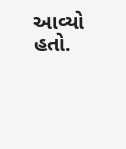આવ્યો હતો.